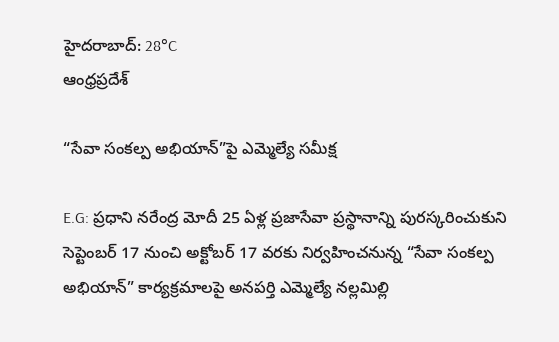హైదరాబాద్: 28°C
ఆంధ్రప్రదేశ్

“సేవా సంకల్ప అభియాన్”పై ఎమ్మెల్యే సమీక్ష

E.G: ప్రధాని నరేంద్ర మోదీ 25 ఏళ్ల ప్రజాసేవా ప్రస్థానాన్ని పురస్కరించుకుని సెప్టెంబర్ 17 నుంచి అక్టోబర్ 17 వరకు నిర్వహించనున్న “సేవా సంకల్ప అభియాన్” కార్యక్రమాలపై అనపర్తి ఎమ్మెల్యే నల్లమిల్లి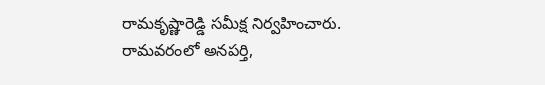రామకృష్ణారెడ్డి సమీక్ష నిర్వహించారు. రామవరంలో అనపర్తి,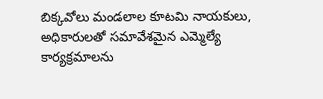బిక్కవోలు మండలాల కూటమి నాయకులు, అధికారులతో సమావేశమైన ఎమ్మెల్యే కార్యక్రమాలను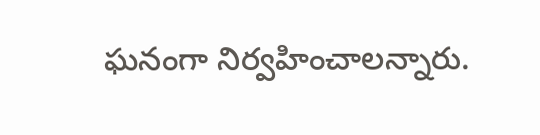ఘనంగా నిర్వహించాలన్నారు.